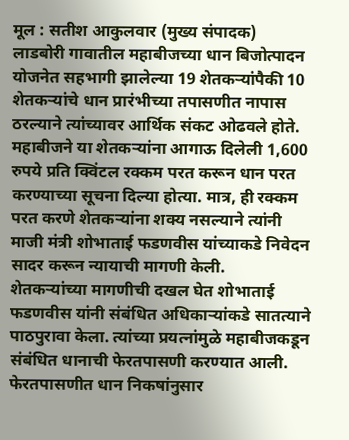मूल : सतीश आकुलवार (मुख्य संपादक)
लाडबोरी गावातील महाबीजच्या धान बिजोत्पादन योजनेत सहभागी झालेल्या 19 शेतकऱ्यांपैकी 10 शेतकऱ्यांचे धान प्रारंभीच्या तपासणीत नापास ठरल्याने त्यांच्यावर आर्थिक संकट ओढवले होते. महाबीजने या शेतकऱ्यांना आगाऊ दिलेली 1,600 रुपये प्रति क्विंटल रक्कम परत करून धान परत करण्याच्या सूचना दिल्या होत्या. मात्र, ही रक्कम परत करणे शेतकऱ्यांना शक्य नसल्याने त्यांनी माजी मंत्री शोभाताई फडणवीस यांच्याकडे निवेदन सादर करून न्यायाची मागणी केली.
शेतकऱ्यांच्या मागणीची दखल घेत शोभाताई फडणवीस यांनी संबंधित अधिकाऱ्यांकडे सातत्याने पाठपुरावा केला. त्यांच्या प्रयत्नांमुळे महाबीजकडून संबंधित धानाची फेरतपासणी करण्यात आली. फेरतपासणीत धान निकषांनुसार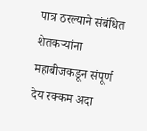पात्र ठरल्याने संबंधित शेतकऱ्यांना महाबीजकडून संपूर्ण देय रक्कम अदा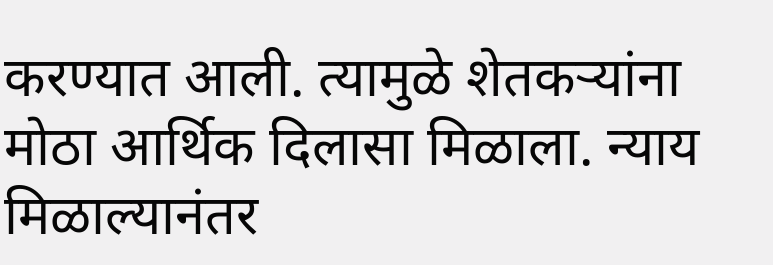करण्यात आली. त्यामुळे शेतकऱ्यांना मोठा आर्थिक दिलासा मिळाला. न्याय मिळाल्यानंतर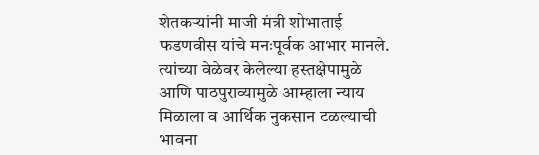शेतकऱ्यांनी माजी मंत्री शोभाताई फडणवीस यांचे मनःपूर्वक आभार मानले. त्यांच्या वेळेवर केलेल्या हस्तक्षेपामुळे आणि पाठपुराव्यामुळे आम्हाला न्याय मिळाला व आर्थिक नुकसान टळल्याची भावना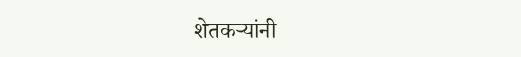शेतकऱ्यांनी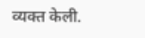व्यक्त केली.